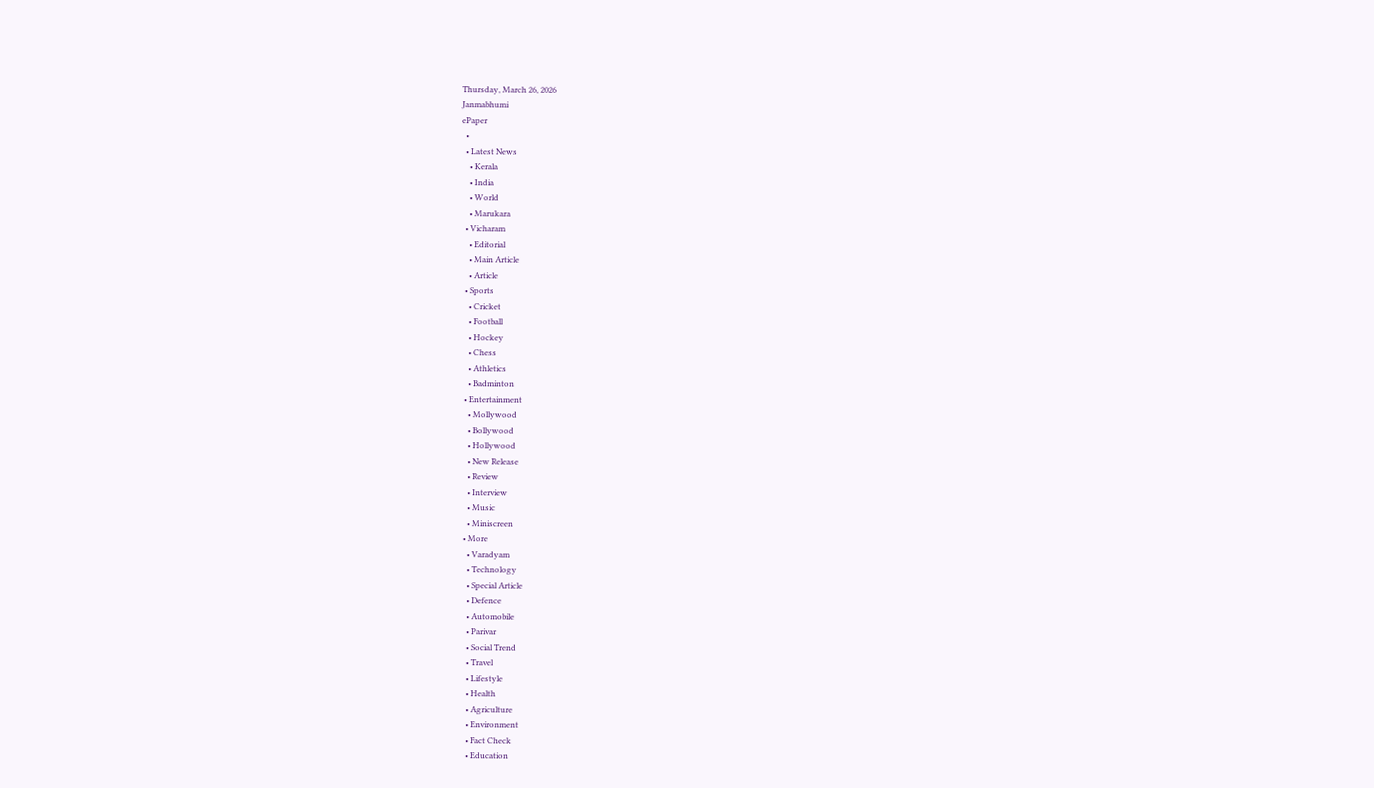Thursday, March 26, 2026
Janmabhumi
ePaper
  •
  • Latest News
    • Kerala
    • India
    • World
    • Marukara
  • Vicharam
    • Editorial
    • Main Article
    • Article
  • Sports
    • Cricket
    • Football
    • Hockey
    • Chess
    • Athletics
    • Badminton
  • Entertainment
    • Mollywood
    • Bollywood
    • Hollywood
    • New Release
    • Review
    • Interview
    • Music
    • Miniscreen
  • More
    • Varadyam
    • Technology
    • Special Article
    • Defence
    • Automobile
    • Parivar
    • Social Trend
    • Travel
    • Lifestyle
    • Health
    • Agriculture
    • Environment
    • Fact Check
    • Education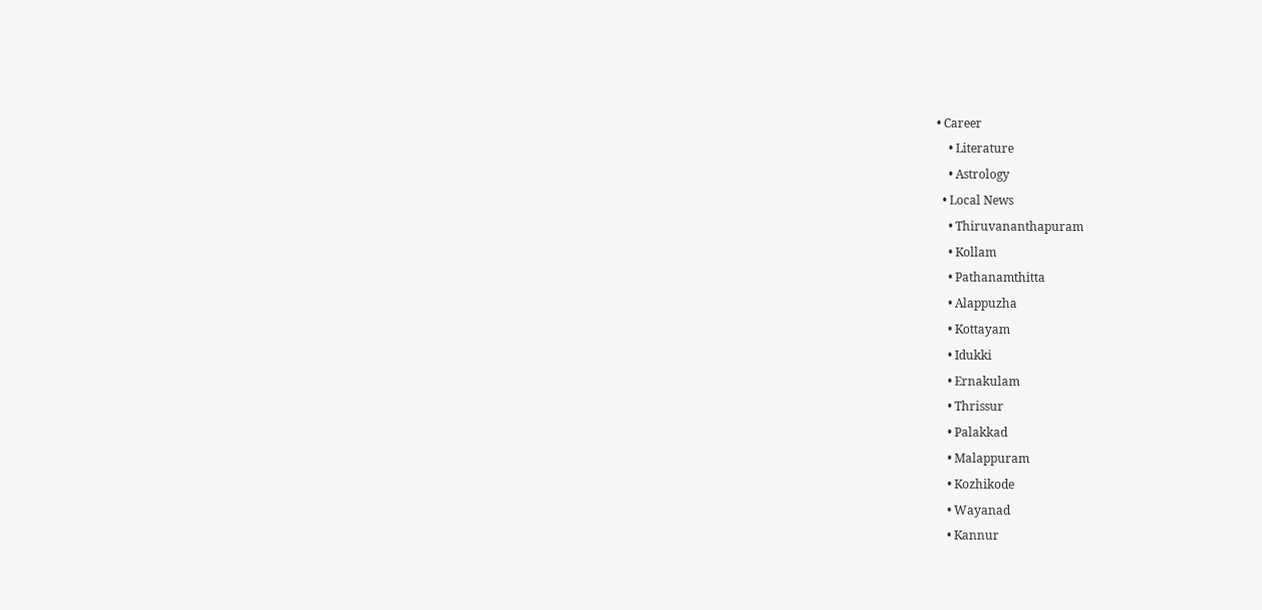• Career
    • Literature
    • Astrology
  • Local News
    • Thiruvananthapuram
    • Kollam
    • Pathanamthitta
    • Alappuzha
    • Kottayam
    • Idukki
    • Ernakulam
    • Thrissur
    • Palakkad
    • Malappuram
    • Kozhikode
    • Wayanad
    • Kannur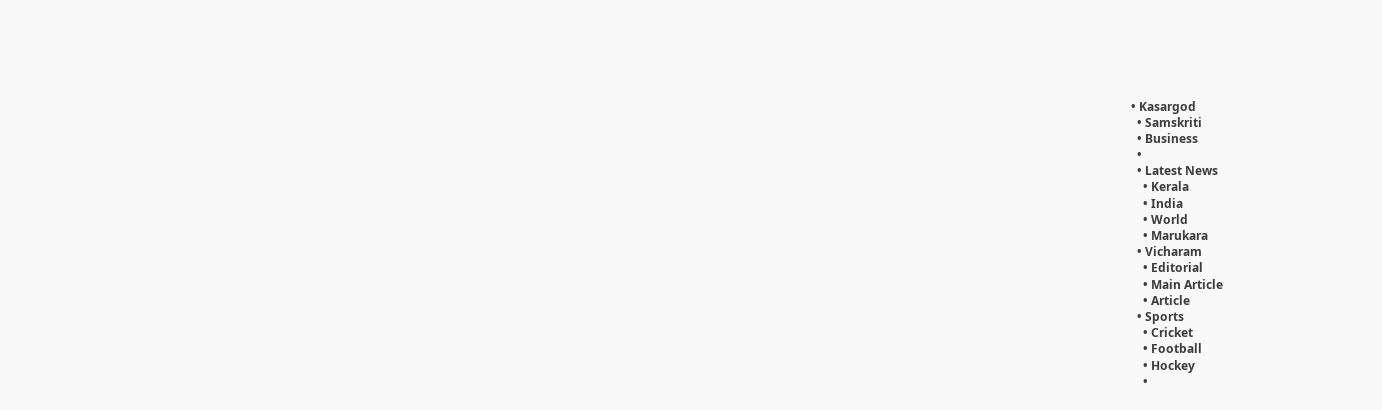• Kasargod
  • Samskriti
  • Business
  •
  • Latest News
    • Kerala
    • India
    • World
    • Marukara
  • Vicharam
    • Editorial
    • Main Article
    • Article
  • Sports
    • Cricket
    • Football
    • Hockey
    •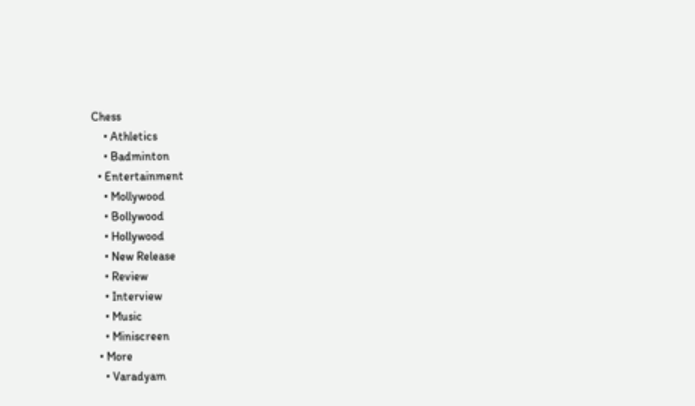Chess
    • Athletics
    • Badminton
  • Entertainment
    • Mollywood
    • Bollywood
    • Hollywood
    • New Release
    • Review
    • Interview
    • Music
    • Miniscreen
  • More
    • Varadyam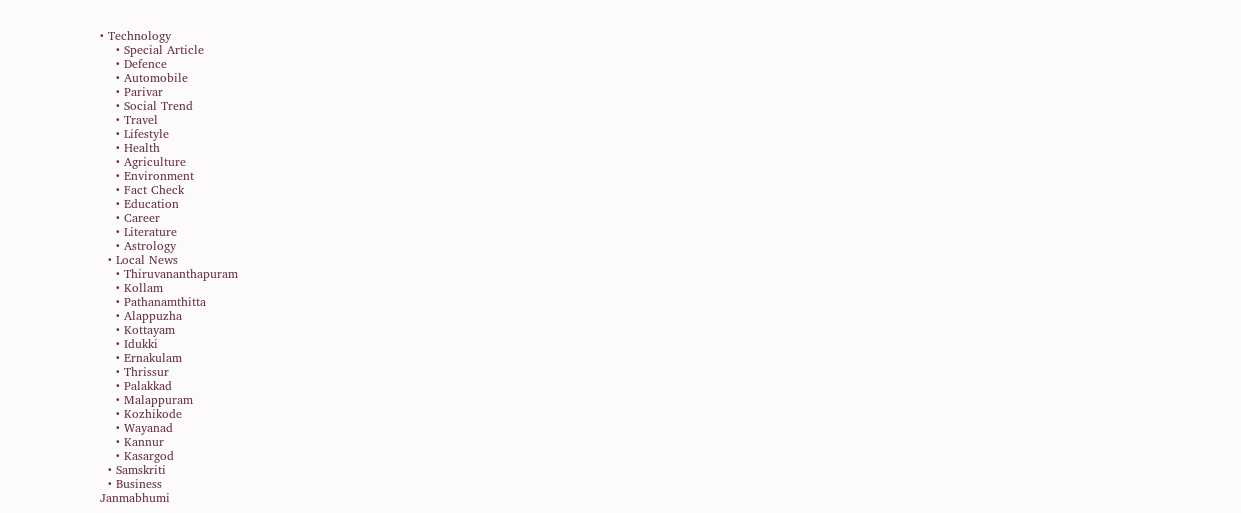• Technology
    • Special Article
    • Defence
    • Automobile
    • Parivar
    • Social Trend
    • Travel
    • Lifestyle
    • Health
    • Agriculture
    • Environment
    • Fact Check
    • Education
    • Career
    • Literature
    • Astrology
  • Local News
    • Thiruvananthapuram
    • Kollam
    • Pathanamthitta
    • Alappuzha
    • Kottayam
    • Idukki
    • Ernakulam
    • Thrissur
    • Palakkad
    • Malappuram
    • Kozhikode
    • Wayanad
    • Kannur
    • Kasargod
  • Samskriti
  • Business
Janmabhumi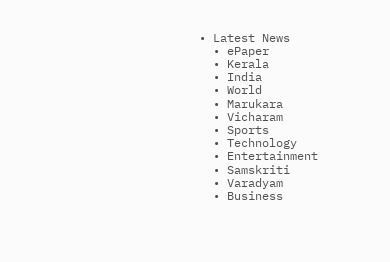• Latest News
  • ePaper
  • Kerala
  • India
  • World
  • Marukara
  • Vicharam
  • Sports
  • Technology
  • Entertainment
  • Samskriti
  • Varadyam
  • Business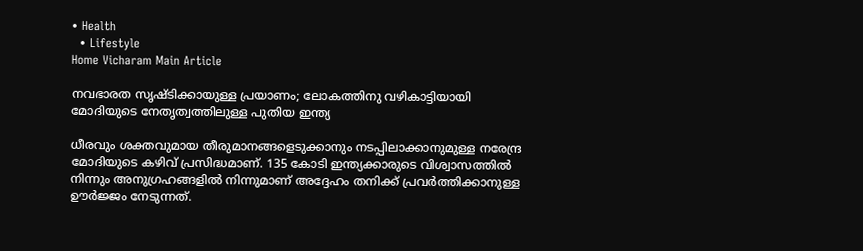• Health
  • Lifestyle
Home Vicharam Main Article

നവഭാരത സൃഷ്ടിക്കായുള്ള പ്രയാണം; ലോകത്തിനു വഴികാട്ടിയായി മോദിയുടെ നേതൃത്വത്തിലുള്ള പുതിയ ഇന്ത്യ

ധീരവും ശക്തവുമായ തീരുമാനങ്ങളെടുക്കാനും നടപ്പിലാക്കാനുമുള്ള നരേന്ദ്ര മോദിയുടെ കഴിവ് പ്രസിദ്ധമാണ്. 135 കോടി ഇന്ത്യക്കാരുടെ വിശ്വാസത്തില്‍ നിന്നും അനുഗ്രഹങ്ങളില്‍ നിന്നുമാണ് അദ്ദേഹം തനിക്ക് പ്രവര്‍ത്തിക്കാനുള്ള ഊര്‍ജ്ജം നേടുന്നത്.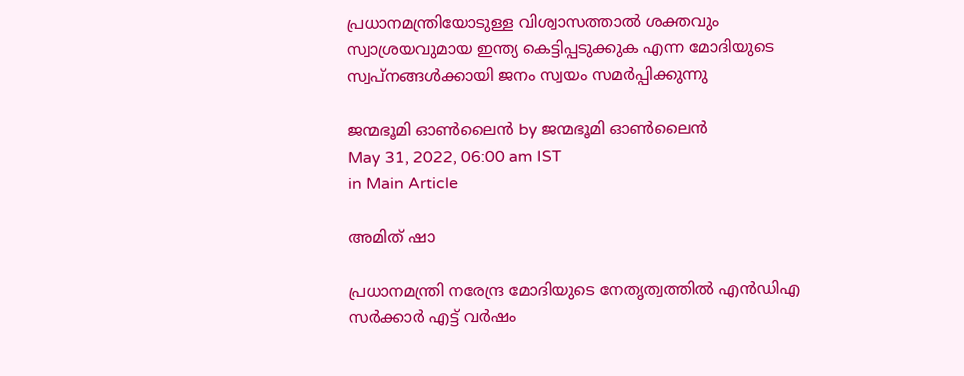പ്രധാനമന്ത്രിയോടുള്ള വിശ്വാസത്താല്‍ ശക്തവും സ്വാശ്രയവുമായ ഇന്ത്യ കെട്ടിപ്പടുക്കുക എന്ന മോദിയുടെ സ്വപ്‌നങ്ങള്‍ക്കായി ജനം സ്വയം സമര്‍പ്പിക്കുന്നു

ജന്മഭൂമി ഓണ്‍ലൈന്‍ by ജന്മഭൂമി ഓണ്‍ലൈന്‍
May 31, 2022, 06:00 am IST
in Main Article

അമിത് ഷാ

പ്രധാനമന്ത്രി നരേന്ദ്ര മോദിയുടെ നേതൃത്വത്തില്‍ എന്‍ഡിഎ സര്‍ക്കാര്‍ എട്ട് വര്‍ഷം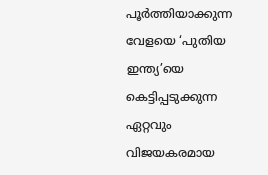പൂര്‍ത്തിയാക്കുന്ന വേളയെ ‘പുതിയ ഇന്ത്യ’യെ കെട്ടിപ്പടുക്കുന്ന ഏറ്റവും വിജയകരമായ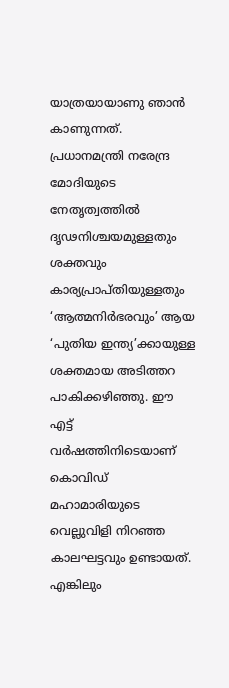യാത്രയായാണു ഞാന്‍ കാണുന്നത്. പ്രധാനമന്ത്രി നരേന്ദ്ര മോദിയുടെ നേതൃത്വത്തില്‍ ദൃഢനിശ്ചയമുള്ളതും ശക്തവും കാര്യപ്രാപ്തിയുള്ളതും ‘ആത്മനിര്‍ഭരവും’ ആയ ‘പുതിയ ഇന്ത്യ’ക്കായുള്ള ശക്തമായ അടിത്തറ പാകിക്കഴിഞ്ഞു. ഈ എട്ട് വര്‍ഷത്തിനിടെയാണ് കൊവിഡ് മഹാമാരിയുടെ വെല്ലുവിളി നിറഞ്ഞ കാലഘട്ടവും ഉണ്ടായത്. എങ്കിലും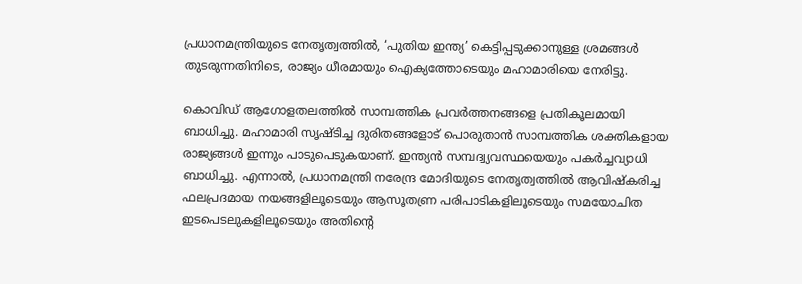പ്രധാനമന്ത്രിയുടെ നേതൃത്വത്തില്‍, ‘പുതിയ ഇന്ത്യ’ കെട്ടിപ്പടുക്കാനുള്ള ശ്രമങ്ങള്‍ തുടരുന്നതിനിടെ, രാജ്യം ധീരമായും ഐക്യത്തോടെയും മഹാമാരിയെ നേരിട്ടു.

കൊവിഡ് ആഗോളതലത്തില്‍ സാമ്പത്തിക പ്രവര്‍ത്തനങ്ങളെ പ്രതികൂലമായി ബാധിച്ചു. മഹാമാരി സൃഷ്ടിച്ച ദുരിതങ്ങളോട് പൊരുതാന്‍ സാമ്പത്തിക ശക്തികളായ രാജ്യങ്ങള്‍ ഇന്നും പാടുപെടുകയാണ്. ഇന്ത്യന്‍ സമ്പദ്വ്യവസ്ഥയെയും പകര്‍ച്ചവ്യാധി ബാധിച്ചു. എന്നാല്‍, പ്രധാനമന്ത്രി നരേന്ദ്ര മോദിയുടെ നേതൃത്വത്തില്‍ ആവിഷ്‌കരിച്ച ഫലപ്രദമായ നയങ്ങളിലൂടെയും ആസൂതണ്ര പരിപാടികളിലൂടെയും സമയോചിത ഇടപെടലുകളിലൂടെയും അതിന്റെ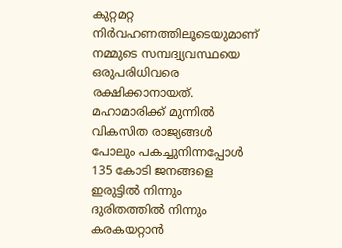കുറ്റമറ്റ നിര്‍വഹണത്തിലൂടെയുമാണ് നമ്മുടെ സമ്പദ്വ്യവസ്ഥയെ ഒരുപരിധിവരെ രക്ഷിക്കാനായത്. മഹാമാരിക്ക് മുന്നില്‍ വികസിത രാജ്യങ്ങള്‍ പോലും പകച്ചുനിന്നപ്പോള്‍ 135 കോടി ജനങ്ങളെ ഇരുട്ടില്‍ നിന്നും ദുരിതത്തില്‍ നിന്നും കരകയറ്റാന്‍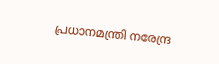പ്രധാനമന്ത്രി നരേന്ദ്ര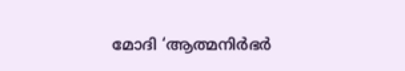മോദി ‘ആത്മനിര്‍ഭര്‍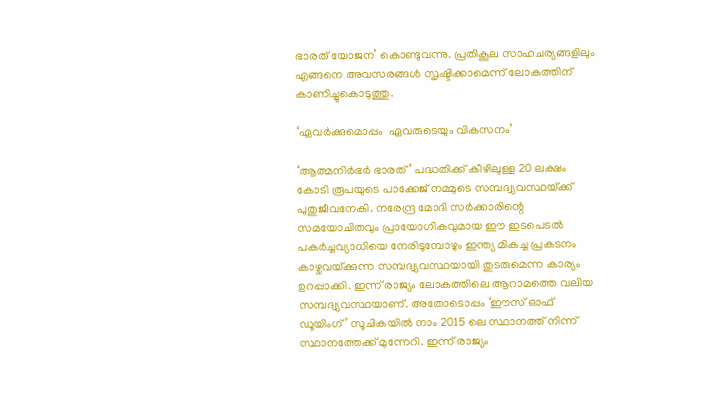ഭാരത് യോജന’ കൊണ്ടുവന്നു. പ്രതികൂല സാഹചര്യങ്ങളിലും എങ്ങനെ അവസരങ്ങള്‍ സൃഷ്ടിക്കാമെന്ന് ലോകത്തിന് കാണിച്ചുകൊടുത്തു.

‘ഏവര്‍ക്കുമൊപ്പം  ഏവരുടെയും വികസനം’

‘ആത്മനിര്‍ഭര്‍ ഭാരത്’ പദ്ധതിക്ക് കീഴിലുള്ള 20 ലക്ഷം കോടി രൂപയുടെ പാക്കേജ് നമ്മുടെ സമ്പദ്വ്യവസ്ഥയ്‌ക്ക് പുതുജീവനേകി. നരേന്ദ്ര മോദി സര്‍ക്കാരിന്റെ സമയോചിതവും പ്രായോഗികവുമായ ഈ ഇടപെടല്‍ പകര്‍ച്ചവ്യാധിയെ നേരിടുമ്പോഴും ഇന്ത്യ മികച്ച പ്രകടനം കാഴ്ചവയ്‌ക്കുന്ന സമ്പദ്വ്യവസ്ഥയായി തുടരുമെന്ന കാര്യം ഉറപ്പാക്കി. ഇന്ന് രാജ്യം ലോകത്തിലെ ആറാമത്തെ വലിയ സമ്പദ്വ്യവസ്ഥയാണ്. അതോടൊപ്പം ‘ഈസ് ഓഫ് ഡൂയിംഗ്’ സൂചികയില്‍ നാം 2015 ലെ സ്ഥാനത്ത് നിന്ന് സ്ഥാനത്തേക്ക് മുന്നേറി. ഇന്ന് രാജ്യം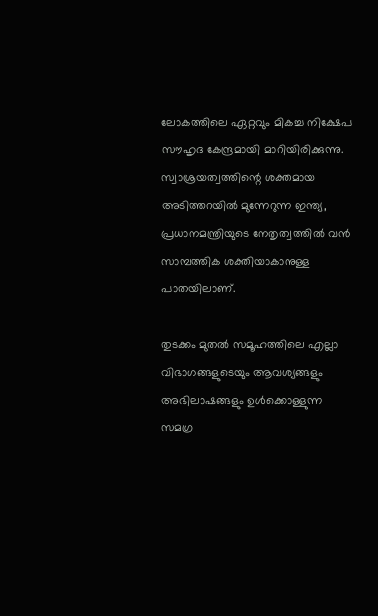ലോകത്തിലെ ഏറ്റവും മികച്ച നിക്ഷേപ സൗഹൃദ കേന്ദ്രമായി മാറിയിരിക്കുന്നു. സ്വാശ്രയത്വത്തിന്റെ ശക്തമായ അടിത്തറയില്‍ മുന്നേറുന്ന ഇന്ത്യ, പ്രധാനമന്ത്രിയുടെ നേതൃത്വത്തില്‍ വന്‍ സാമ്പത്തിക ശക്തിയാകാനുള്ള പാതയിലാണ്.

തുടക്കം മുതല്‍ സമൂഹത്തിലെ എല്ലാ വിഭാഗങ്ങളുടെയും ആവശ്യങ്ങളും അഭിലാഷങ്ങളും ഉള്‍ക്കൊള്ളുന്ന സമഗ്ര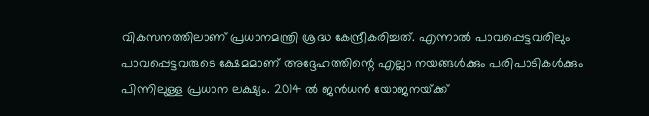വികസനത്തിലാണ് പ്രധാനമന്ത്രി ശ്രദ്ധ കേന്ദ്രീകരിച്ചത്. എന്നാല്‍ പാവപ്പെട്ടവരിലും പാവപ്പെട്ടവരുടെ ക്ഷേമമാണ് അദ്ദേഹത്തിന്റെ എല്ലാ നയങ്ങള്‍ക്കും പരിപാടികള്‍ക്കും പിന്നിലുള്ള പ്രധാന ലക്ഷ്യം. 2014 ല്‍ ജന്‍ധന്‍ യോജനയ്‌ക്ക്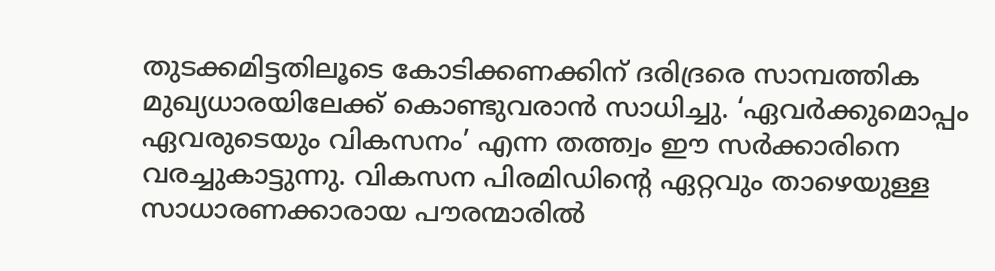തുടക്കമിട്ടതിലൂടെ കോടിക്കണക്കിന് ദരിദ്രരെ സാമ്പത്തിക മുഖ്യധാരയിലേക്ക് കൊണ്ടുവരാന്‍ സാധിച്ചു. ‘ഏവര്‍ക്കുമൊപ്പം ഏവരുടെയും വികസനം’ എന്ന തത്ത്വം ഈ സര്‍ക്കാരിനെ വരച്ചുകാട്ടുന്നു. വികസന പിരമിഡിന്റെ ഏറ്റവും താഴെയുള്ള സാധാരണക്കാരായ പൗരന്മാരില്‍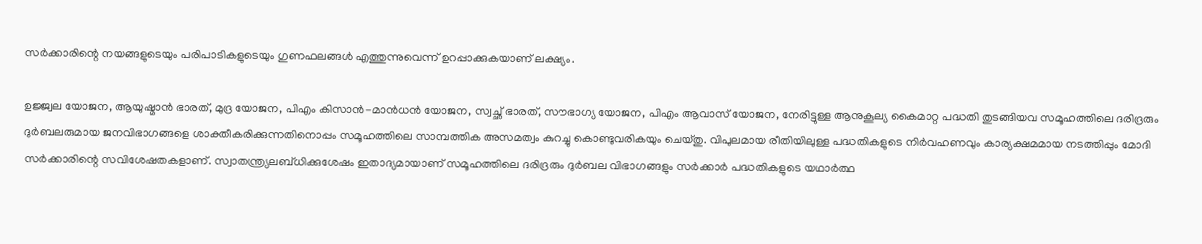സര്‍ക്കാരിന്റെ നയങ്ങളുടെയും പരിപാടികളുടെയും ഗുണഫലങ്ങള്‍ എത്തുന്നുവെന്ന് ഉറപ്പാക്കുകയാണ് ലക്ഷ്യം.

ഉജ്ജ്വല യോജന, ആയുഷ്മാന്‍ ഭാരത്, മുദ്ര യോജന, പിഎം കിസാന്‍-മാന്‍ധന്‍ യോജന, സ്വച്ഛ് ഭാരത്, സൗഭാഗ്യ യോജന, പിഎം ആവാസ് യോജന, നേരിട്ടുള്ള ആനുകൂല്യ കൈമാറ്റ പദ്ധതി തുടങ്ങിയവ സമൂഹത്തിലെ ദരിദ്രരും ദുര്‍ബലരുമായ ജനവിഭാഗങ്ങളെ ശാക്തീകരിക്കുന്നതിനൊപ്പം സമൂഹത്തിലെ സാമ്പത്തിക അസമത്വം കുറച്ചു കൊണ്ടുവരികയും ചെയ്തു. വിപുലമായ രീതിയിലുള്ള പദ്ധതികളുടെ നിര്‍വഹണവും കാര്യക്ഷമമായ നടത്തിപ്പും മോദി സര്‍ക്കാരിന്റെ സവിശേഷതകളാണ്. സ്വാതന്ത്ര്യലബ്ധിക്കുശേഷം ഇതാദ്യമായാണ് സമൂഹത്തിലെ ദരിദ്രരും ദുര്‍ബല വിഭാഗങ്ങളും സര്‍ക്കാര്‍ പദ്ധതികളുടെ യഥാര്‍ത്ഥ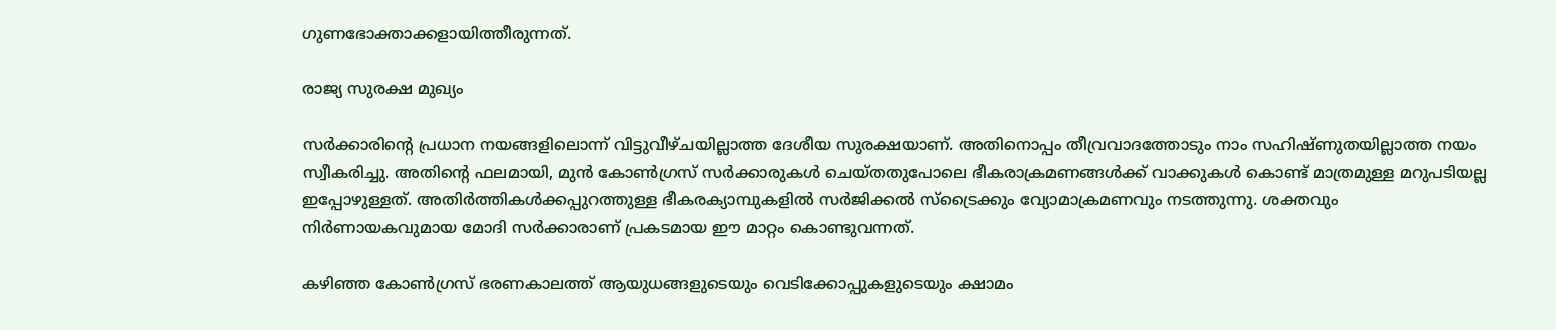ഗുണഭോക്താക്കളായിത്തീരുന്നത്.

രാജ്യ സുരക്ഷ മുഖ്യം

സര്‍ക്കാരിന്റെ പ്രധാന നയങ്ങളിലൊന്ന് വിട്ടുവീഴ്ചയില്ലാത്ത ദേശീയ സുരക്ഷയാണ്. അതിനൊപ്പം തീവ്രവാദത്തോടും നാം സഹിഷ്ണുതയില്ലാത്ത നയം സ്വീകരിച്ചു. അതിന്റെ ഫലമായി, മുന്‍ കോണ്‍ഗ്രസ് സര്‍ക്കാരുകള്‍ ചെയ്തതുപോലെ ഭീകരാക്രമണങ്ങള്‍ക്ക് വാക്കുകള്‍ കൊണ്ട് മാത്രമുള്ള മറുപടിയല്ല ഇപ്പോഴുള്ളത്. അതിര്‍ത്തികള്‍ക്കപ്പുറത്തുള്ള ഭീകരക്യാമ്പുകളില്‍ സര്‍ജിക്കല്‍ സ്‌ട്രൈക്കും വ്യോമാക്രമണവും നടത്തുന്നു. ശക്തവും നിര്‍ണായകവുമായ മോദി സര്‍ക്കാരാണ് പ്രകടമായ ഈ മാറ്റം കൊണ്ടുവന്നത്.

കഴിഞ്ഞ കോണ്‍ഗ്രസ് ഭരണകാലത്ത് ആയുധങ്ങളുടെയും വെടിക്കോപ്പുകളുടെയും ക്ഷാമം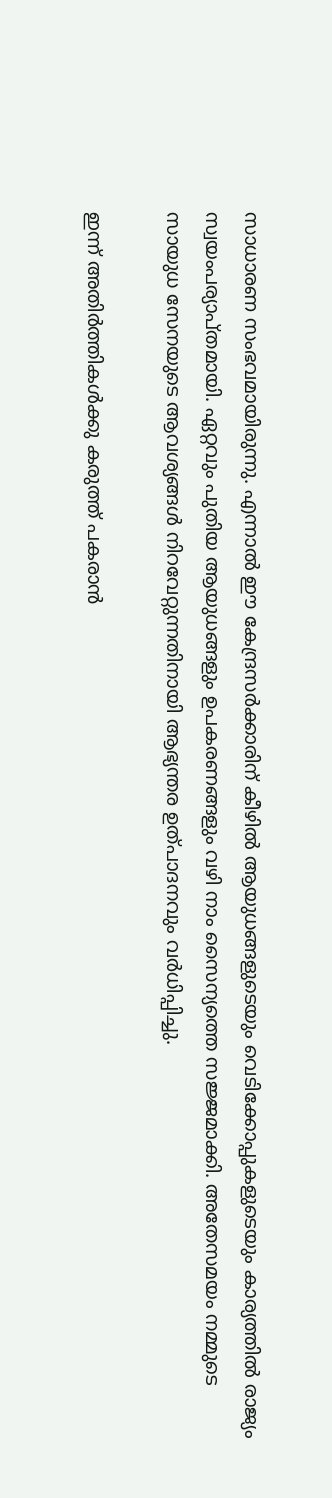സാധാരണ സംഭവമായിരുന്നു. എന്നാല്‍ ഈ കേന്ദ്രസര്‍ക്കാരിന് കീഴില്‍ ആയുധങ്ങളുടെയും വെടിക്കോപ്പുകളുടെയും കാര്യത്തില്‍ രാജ്യം സ്വയംപര്യാപ്തമായി. ഏറ്റവും പുതിയ ആയുധങ്ങളും ഉപകരണങ്ങളും വഴി നാം സൈന്യത്തെ സജ്ജമാക്കി. അതേസമയം നമ്മുടെ സായുധ സേനയുടെ ആവശ്യങ്ങള്‍ നിറവേറ്റുന്നതിനായി ആഭ്യന്തര ഉത്പാദനവും വര്‍ധിപ്പിച്ചു.

ഇന്ന് അതിര്‍ത്തികള്‍ക്കു കരുത്ത് പകരാന്‍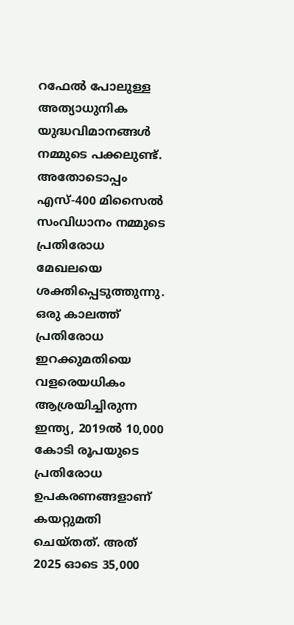റഫേല്‍ പോലുള്ള അത്യാധുനിക യുദ്ധവിമാനങ്ങള്‍ നമ്മുടെ പക്കലുണ്ട്. അതോടൊപ്പം എസ്-400 മിസൈല്‍ സംവിധാനം നമ്മുടെ പ്രതിരോധ മേഖലയെ ശക്തിപ്പെടുത്തുന്നു. ഒരു കാലത്ത് പ്രതിരോധ ഇറക്കുമതിയെ വളരെയധികം ആശ്രയിച്ചിരുന്ന ഇന്ത്യ, 2019ല്‍ 10,000 കോടി രൂപയുടെ പ്രതിരോധ ഉപകരണങ്ങളാണ് കയറ്റുമതി ചെയ്തത്. അത് 2025 ഓടെ 35,000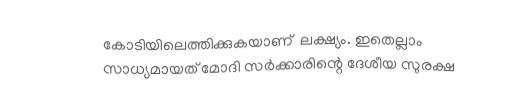കോടിയിലെത്തിക്കുകയാണ്  ലക്ഷ്യം. ഇതെല്ലാം സാധ്യമായത് മോദി സര്‍ക്കാരിന്റെ ദേശീയ സുരക്ഷ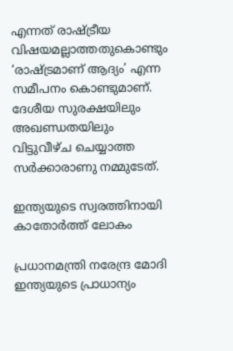എന്നത് രാഷ്‌ട്രീയ വിഷയമല്ലാത്തതുകൊണ്ടും ‘രാഷ്‌ട്രമാണ് ആദ്യം’ എന്ന സമീപനം കൊണ്ടുമാണ്. ദേശീയ സുരക്ഷയിലും അഖണ്ഡതയിലും വിട്ടുവീഴ്ച ചെയ്യാത്ത സര്‍ക്കാരാണു നമ്മുടേത്.

ഇന്ത്യയുടെ സ്വരത്തിനായി  കാതോര്‍ത്ത് ലോകം

പ്രധാനമന്ത്രി നരേന്ദ്ര മോദി ഇന്ത്യയുടെ പ്രാധാന്യം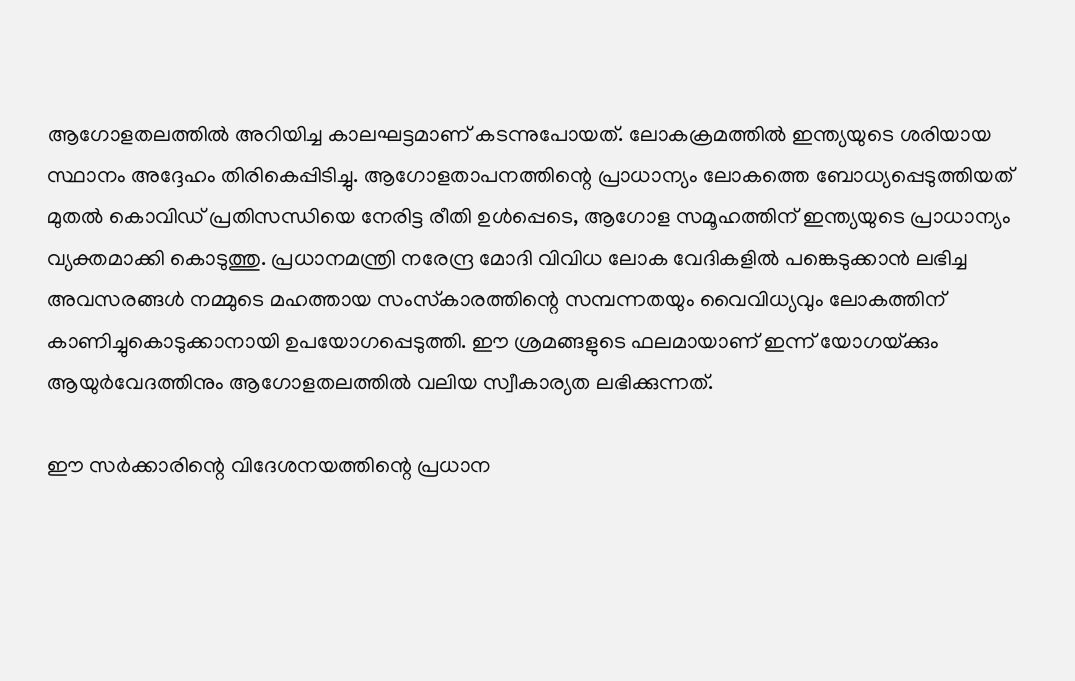ആഗോളതലത്തില്‍ അറിയിച്ച കാലഘട്ടമാണ് കടന്നുപോയത്. ലോകക്രമത്തില്‍ ഇന്ത്യയുടെ ശരിയായ സ്ഥാനം അദ്ദേഹം തിരികെപ്പിടിച്ചു. ആഗോളതാപനത്തിന്റെ പ്രാധാന്യം ലോകത്തെ ബോധ്യപ്പെടുത്തിയത് മുതല്‍ കൊവിഡ് പ്രതിസന്ധിയെ നേരിട്ട രീതി ഉള്‍പ്പെടെ, ആഗോള സമൂഹത്തിന് ഇന്ത്യയുടെ പ്രാധാന്യം വ്യക്തമാക്കി കൊടുത്തു. പ്രധാനമന്ത്രി നരേന്ദ്ര മോദി വിവിധ ലോക വേദികളില്‍ പങ്കെടുക്കാന്‍ ലഭിച്ച അവസരങ്ങള്‍ നമ്മുടെ മഹത്തായ സംസ്‌കാരത്തിന്റെ സമ്പന്നതയും വൈവിധ്യവും ലോകത്തിന് കാണിച്ചുകൊടുക്കാനായി ഉപയോഗപ്പെടുത്തി. ഈ ശ്രമങ്ങളുടെ ഫലമായാണ് ഇന്ന് യോഗയ്‌ക്കും ആയുര്‍വേദത്തിനും ആഗോളതലത്തില്‍ വലിയ സ്വീകാര്യത ലഭിക്കുന്നത്.

ഈ സര്‍ക്കാരിന്റെ വിദേശനയത്തിന്റെ പ്രധാന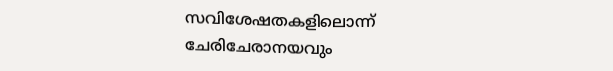സവിശേഷതകളിലൊന്ന് ചേരിചേരാനയവും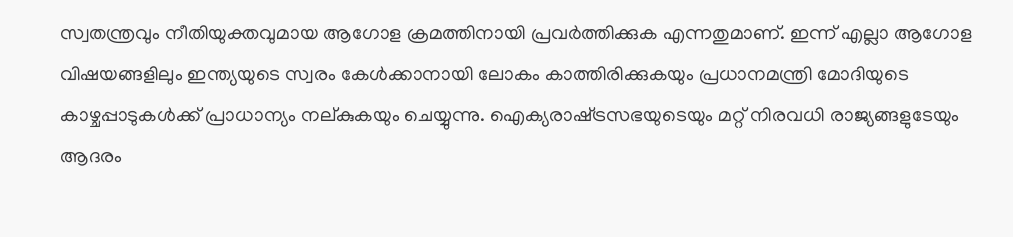സ്വതന്ത്രവും നീതിയുക്തവുമായ ആഗോള ക്രമത്തിനായി പ്രവര്‍ത്തിക്കുക എന്നതുമാണ്. ഇന്ന് എല്ലാ ആഗോള വിഷയങ്ങളിലും ഇന്ത്യയുടെ സ്വരം കേള്‍ക്കാനായി ലോകം കാത്തിരിക്കുകയും പ്രധാനമന്ത്രി മോദിയുടെ കാഴ്ചപ്പാടുകള്‍ക്ക് പ്രാധാന്യം നല്കുകയും ചെയ്യുന്നു. ഐക്യരാഷ്‌ട്രസഭയുടെയും മറ്റ് നിരവധി രാജ്യങ്ങളുടേയും ആദരം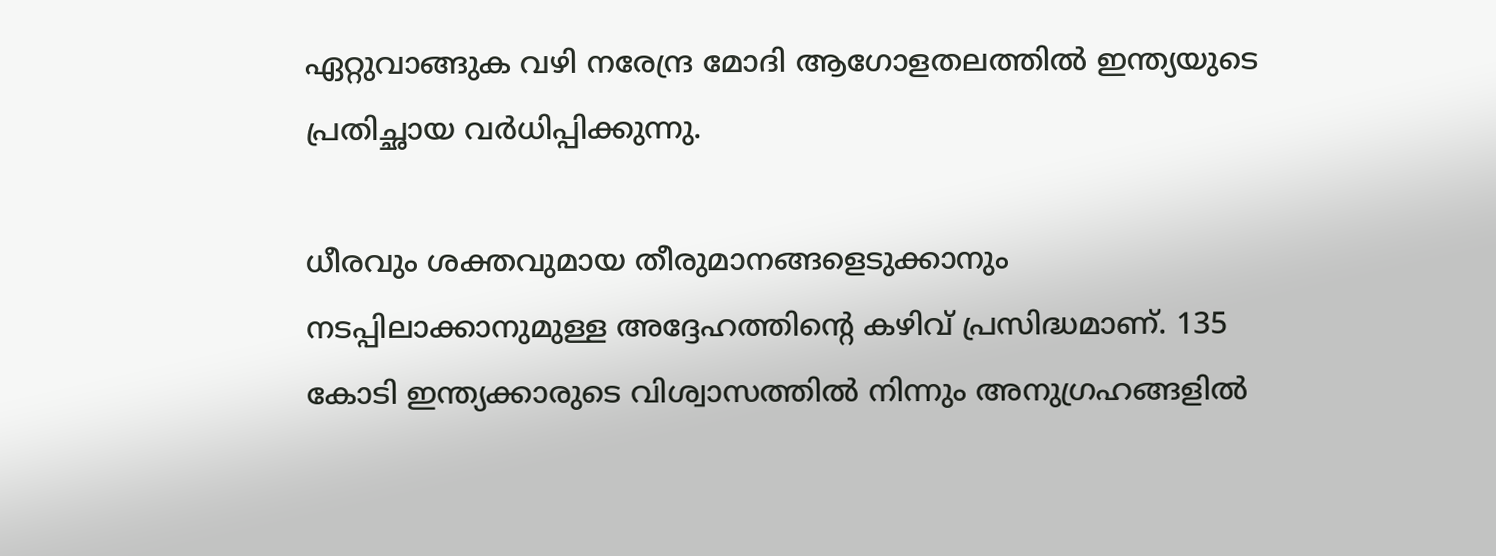ഏറ്റുവാങ്ങുക വഴി നരേന്ദ്ര മോദി ആഗോളതലത്തില്‍ ഇന്ത്യയുടെ പ്രതിച്ഛായ വര്‍ധിപ്പിക്കുന്നു.

ധീരവും ശക്തവുമായ തീരുമാനങ്ങളെടുക്കാനും നടപ്പിലാക്കാനുമുള്ള അദ്ദേഹത്തിന്റെ കഴിവ് പ്രസിദ്ധമാണ്. 135 കോടി ഇന്ത്യക്കാരുടെ വിശ്വാസത്തില്‍ നിന്നും അനുഗ്രഹങ്ങളില്‍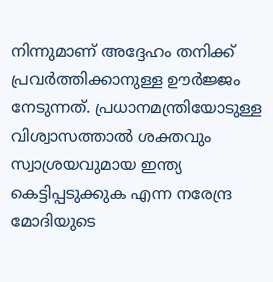നിന്നുമാണ് അദ്ദേഹം തനിക്ക് പ്രവര്‍ത്തിക്കാനുള്ള ഊര്‍ജ്ജം നേടുന്നത്. പ്രധാനമന്ത്രിയോടുള്ള വിശ്വാസത്താല്‍ ശക്തവും സ്വാശ്രയവുമായ ഇന്ത്യ കെട്ടിപ്പടുക്കുക എന്ന നരേന്ദ്ര മോദിയുടെ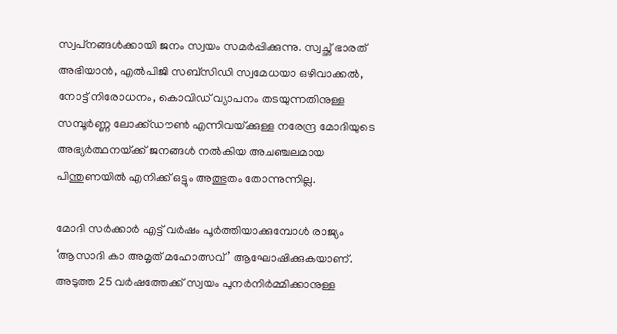സ്വപ്‌നങ്ങള്‍ക്കായി ജനം സ്വയം സമര്‍പ്പിക്കുന്നു. സ്വച്ഛ് ഭാരത് അഭിയാന്‍, എല്‍പിജി സബ്‌സിഡി സ്വമേധയാ ഒഴിവാക്കല്‍, നോട്ട് നിരോധനം, കൊവിഡ് വ്യാപനം തടയുന്നതിനുള്ള സമ്പൂര്‍ണ്ണ ലോക്ക്ഡൗണ്‍ എന്നിവയ്‌ക്കുള്ള നരേന്ദ്ര മോദിയുടെ അഭ്യര്‍ത്ഥനയ്‌ക്ക് ജനങ്ങള്‍ നല്‍കിയ അചഞ്ചലമായ പിന്തുണയില്‍ എനിക്ക് ഒട്ടും അത്ഭുതം തോന്നുന്നില്ല.

മോദി സര്‍ക്കാര്‍ എട്ട് വര്‍ഷം പൂര്‍ത്തിയാക്കുമ്പോള്‍ രാജ്യം ‘ആസാദി കാ അമൃത് മഹോത്സവ്’ ആഘോഷിക്കുകയാണ്. അടുത്ത 25 വര്‍ഷത്തേക്ക് സ്വയം പുനര്‍നിര്‍മ്മിക്കാനുള്ള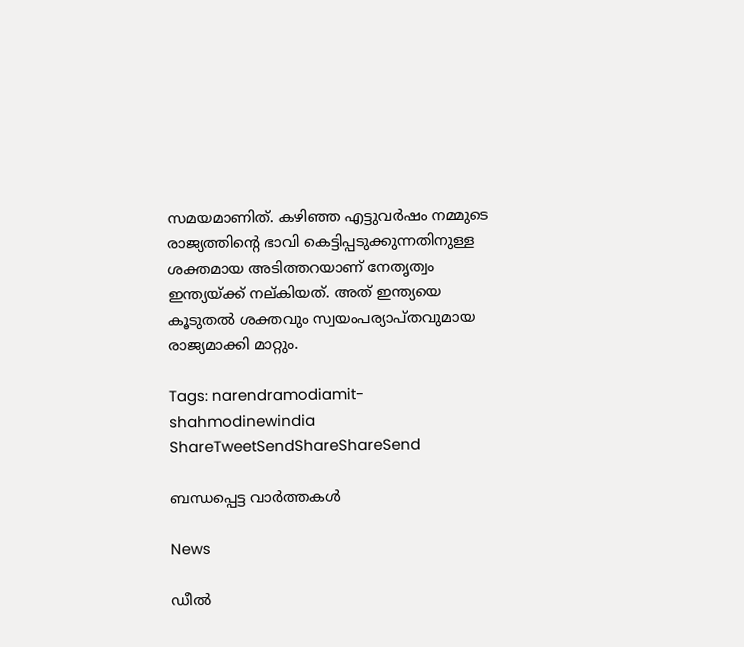സമയമാണിത്. കഴിഞ്ഞ എട്ടുവര്‍ഷം നമ്മുടെ രാജ്യത്തിന്റെ ഭാവി കെട്ടിപ്പടുക്കുന്നതിനുള്ള ശക്തമായ അടിത്തറയാണ് നേതൃത്വം ഇന്ത്യയ്‌ക്ക് നല്കിയത്. അത് ഇന്ത്യയെ കൂടുതല്‍ ശക്തവും സ്വയംപര്യാപ്തവുമായ രാജ്യമാക്കി മാറ്റും.

Tags: narendramodiamit-shahmodinewindia
ShareTweetSendShareShareSend

ബന്ധപ്പെട്ട വാര്‍ത്തകള്‍

News

ഡീൽ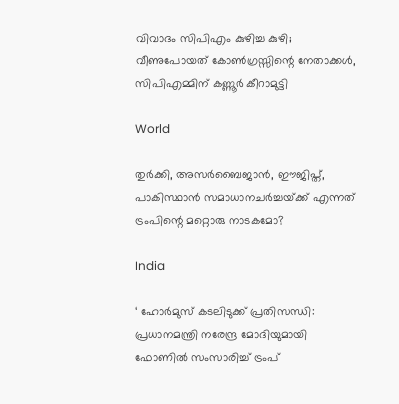വിവാദം സിപിഎം കുഴിച്ച കുഴി; വീണുപോയത് കോൺഗ്രസ്സിന്റെ നേതാക്കൾ, സിപിഎമ്മിന് കണ്ണൂർ കീറാമുട്ടി

World

തുര്‍ക്കി, അസര്‍ബൈജാന്‍, ഈജിപ്ത്, പാകിസ്ഥാന്‍ സമാധാനചര്‍ച്ചയ്‌ക്ക് എന്നത് ട്രംപിന്റെ മറ്റൊരു നാടകമോ?

India

‘ ഹോർമുസ് കടലിടുക്ക് പ്രതിസന്ധി: പ്രധാനമന്ത്രി നരേന്ദ്ര മോദിയുമായി ഫോണിൽ സംസാരിച്ച് ട്രംപ്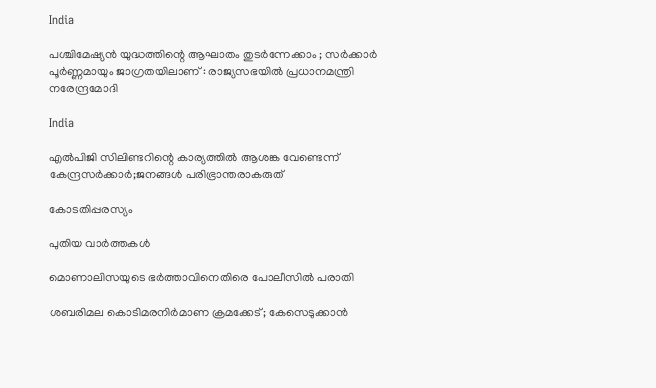India

പശ്ചിമേഷ്യൻ യുദ്ധത്തിന്റെ ആഘാതം തുടർന്നേക്കാം ; സർക്കാർ പൂർണ്ണമായും ജാഗ്രതയിലാണ് : രാജ്യസഭയിൽ പ്രധാനമന്ത്രി നരേന്ദ്രമോദി

India

എൽപിജി സിലിണ്ടറിന്റെ കാര്യത്തില്‍ ആശങ്ക വേണ്ടെന്ന് കേന്ദ്രസര്‍ക്കാര്‍;ജനങ്ങള്‍ പരിഭ്രാന്തരാകരുത്

കോടതിപ്പരസ്യം

പുതിയ വാര്‍ത്തകള്‍

മൊണാലിസയുടെ ഭർത്താവിനെതിരെ പോലീസിൽ പരാതി

ശബരിമല കൊടിമരനിർമാണ ക്രമക്കേട്; കേസെടുക്കാൻ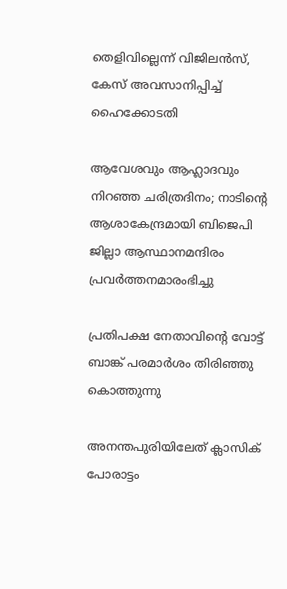തെളിവില്ലെന്ന് വിജിലൻസ്, കേസ് അവസാനിപ്പിച്ച് ഹൈക്കോടതി

ആവേശവും ആഹ്ലാദവും നിറഞ്ഞ ചരിത്രദിനം; നാടിന്റെ ആശാകേന്ദ്രമായി ബിജെപി ജില്ലാ ആസ്ഥാനമന്ദിരം പ്രവര്‍ത്തനമാരംഭിച്ചു

പ്രതിപക്ഷ നേതാവിന്റെ വോട്ട് ബാങ്ക് പരമാര്‍ശം തിരിഞ്ഞു കൊത്തുന്നു

അനന്തപുരിയിലേത് ക്ലാസിക് പോരാട്ടം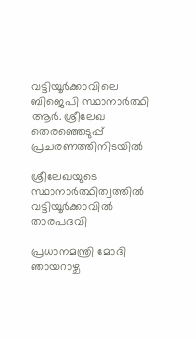വട്ടിയൂര്‍ക്കാവിലെ ബിജെപി സ്ഥാനാര്‍ത്ഥി ആര്‍. ശ്രീലേഖ തെരഞ്ഞെടുപ്പ് പ്രചരണത്തിനിടയില്‍

ശ്രീലേഖയുടെ സ്ഥാനാര്‍ത്ഥിത്വത്തില്‍ വട്ടിയൂര്‍ക്കാവില്‍ താരപദവി

പ്രധാനമന്ത്രി മോദി ഞായറാഴ്ച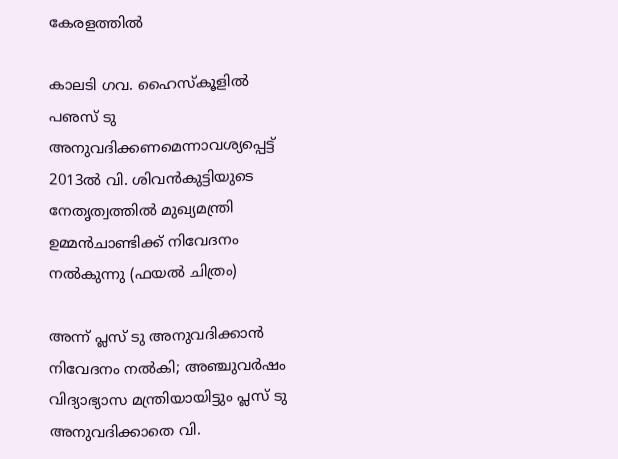കേരളത്തില്‍

കാലടി ഗവ. ഹൈസ്‌കൂളില്‍ പഌസ് ടു അനുവദിക്കണമെന്നാവശ്യപ്പെട്ട് 2013ല്‍ വി. ശിവന്‍കുട്ടിയുടെ നേതൃത്വത്തില്‍ മുഖ്യമന്ത്രി ഉമ്മന്‍ചാണ്ടിക്ക് നിവേദനം നല്‍കുന്നു (ഫയല്‍ ചിത്രം)

അന്ന് പ്ലസ് ടു അനുവദിക്കാന്‍ നിവേദനം നല്‍കി; അഞ്ചുവര്‍ഷം വിദ്യാഭ്യാസ മന്ത്രിയായിട്ടും പ്ലസ് ടു അനുവദിക്കാതെ വി.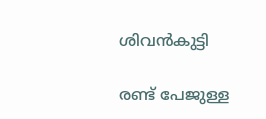ശിവന്‍കുട്ടി

രണ്ട് പേജുള്ള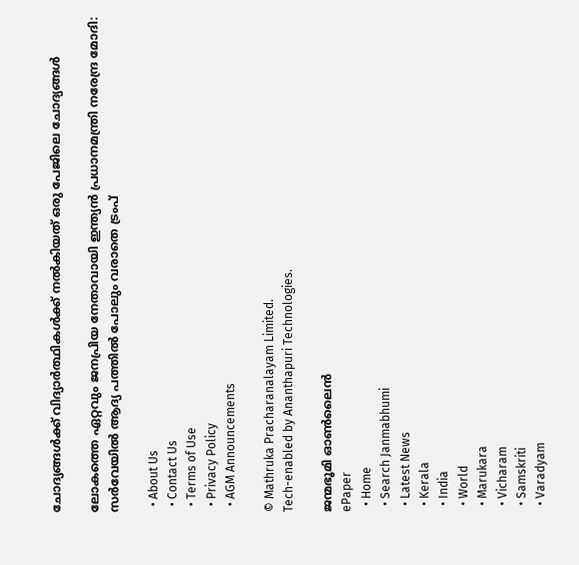ചോദ്യങ്ങള്‍ക്ക് വിദ്യാര്‍ത്ഥികള്‍ക്ക് നല്‍കിയത് ഒരു പേജിലെ ചോദ്യങ്ങള്‍

ലോകത്തെ ഏറ്റവും ജനപ്രിയ നേതാവായി ഇന്ത്യൻ പ്രധാനമന്ത്രി നരേന്ദ്ര മോദി: സർവേയിൽ ആദ്യ പത്തിൽ പോലും വരാതെ ട്രംപ്

  • About Us
  • Contact Us
  • Terms of Use
  • Privacy Policy
  • AGM Announcements

© Mathruka Pracharanalayam Limited.
Tech-enabled by Ananthapuri Technologies.

ജന്മഭൂമി ഓണ്‍ലൈന്‍
ePaper
  • Home
  • Search Janmabhumi
  • Latest News
  • Kerala
  • India
  • World
  • Marukara
  • Vicharam
  • Samskriti
  • Varadyam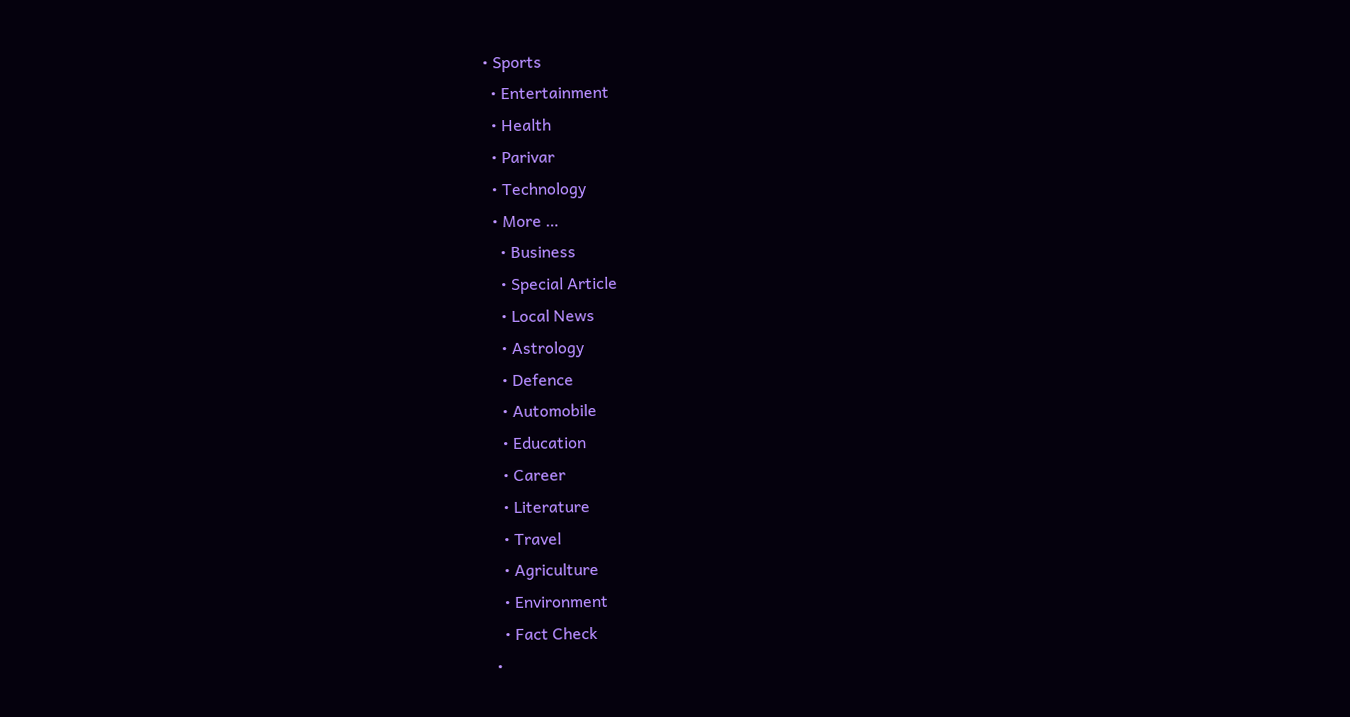• Sports
  • Entertainment
  • Health
  • Parivar
  • Technology
  • More …
    • Business
    • Special Article
    • Local News
    • Astrology
    • Defence
    • Automobile
    • Education
    • Career
    • Literature
    • Travel
    • Agriculture
    • Environment
    • Fact Check
  •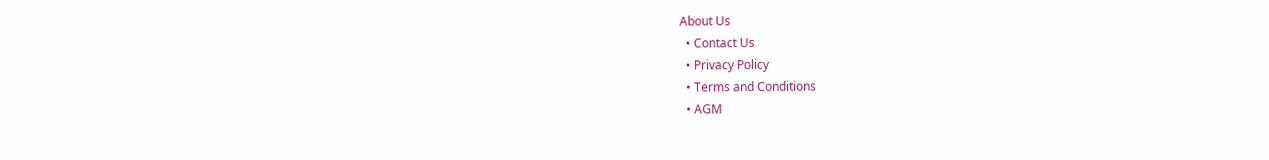About Us
  • Contact Us
  • Privacy Policy
  • Terms and Conditions
  • AGM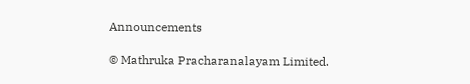Announcements

© Mathruka Pracharanalayam Limited.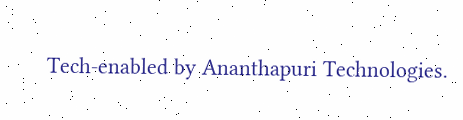Tech-enabled by Ananthapuri Technologies.